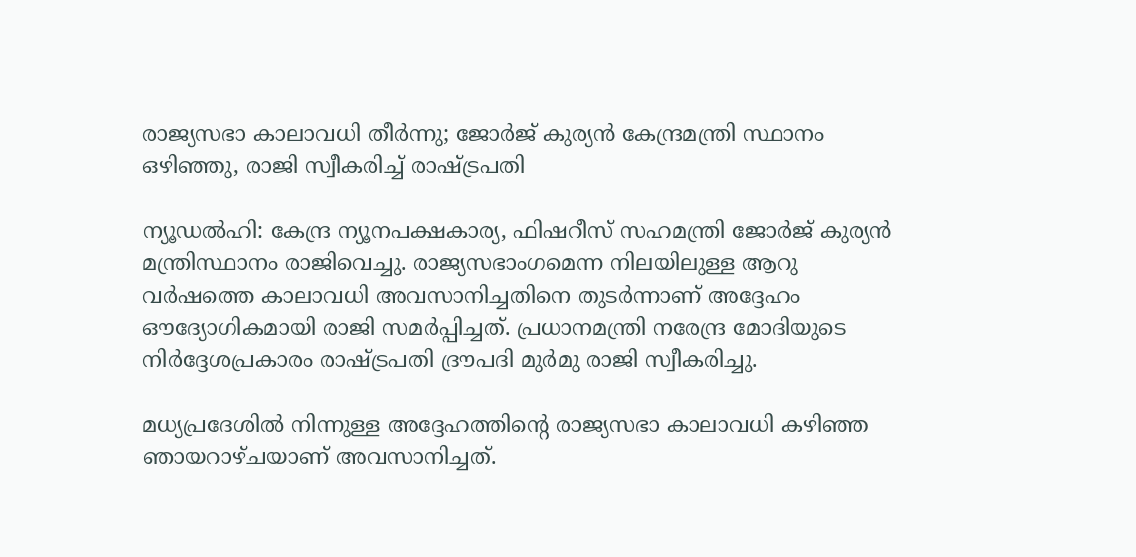രാജ്യസഭാ കാലാവധി തീർന്നു; ജോർജ് കുര്യൻ കേന്ദ്രമന്ത്രി സ്ഥാനം ഒഴിഞ്ഞു, രാജി സ്വീകരിച്ച് രാഷ്ട്രപതി

ന്യൂഡൽഹി: കേന്ദ്ര ന്യൂനപക്ഷകാര്യ, ഫിഷറീസ് സഹമന്ത്രി ജോർജ് കുര്യൻ മന്ത്രിസ്ഥാനം രാജിവെച്ചു. രാജ്യസഭാംഗമെന്ന നിലയിലുള്ള ആറു വർഷത്തെ കാലാവധി അവസാനിച്ചതിനെ തുടർന്നാണ് അദ്ദേഹം ഔദ്യോഗികമായി രാജി സമർപ്പിച്ചത്. പ്രധാനമന്ത്രി നരേന്ദ്ര മോദിയുടെ നിർദ്ദേശപ്രകാരം രാഷ്ട്രപതി ദ്രൗപദി മുർമു രാജി സ്വീകരിച്ചു.

മധ്യപ്രദേശിൽ നിന്നുള്ള അദ്ദേഹത്തിൻ്റെ രാജ്യസഭാ കാലാവധി കഴിഞ്ഞ ഞായറാഴ്ചയാണ് അവസാനിച്ചത്.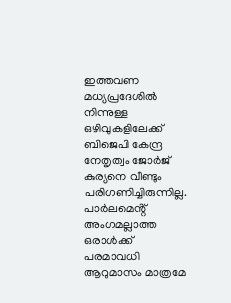ഇത്തവണ മധ്യപ്രദേശിൽ നിന്നുള്ള ഒഴിവുകളിലേക്ക് ബിജെപി കേന്ദ്ര നേതൃത്വം ജോർജ് കുര്യനെ വീണ്ടും പരിഗണിച്ചിരുന്നില്ല. പാർലമെൻ്റ് അംഗമല്ലാത്ത ഒരാൾക്ക് പരമാവധി ആറുമാസം മാത്രമേ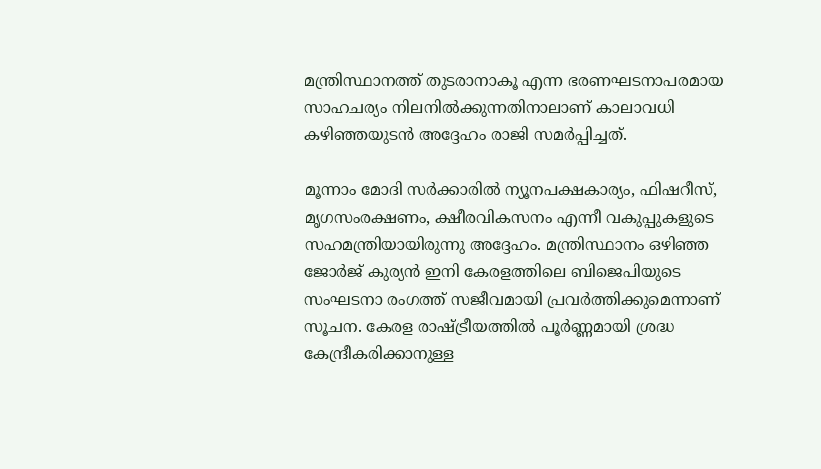മന്ത്രിസ്ഥാനത്ത് തുടരാനാകൂ എന്ന ഭരണഘടനാപരമായ സാഹചര്യം നിലനിൽക്കുന്നതിനാലാണ് കാലാവധി കഴിഞ്ഞയുടൻ അദ്ദേഹം രാജി സമർപ്പിച്ചത്.

മൂന്നാം മോദി സർക്കാരിൽ ന്യൂനപക്ഷകാര്യം, ഫിഷറീസ്, മൃഗസംരക്ഷണം, ക്ഷീരവികസനം എന്നീ വകുപ്പുകളുടെ സഹമന്ത്രിയായിരുന്നു അദ്ദേഹം. മന്ത്രിസ്ഥാനം ഒഴിഞ്ഞ ജോർജ് കുര്യൻ ഇനി കേരളത്തിലെ ബിജെപിയുടെ സംഘടനാ രംഗത്ത് സജീവമായി പ്രവർത്തിക്കുമെന്നാണ് സൂചന. കേരള രാഷ്ട്രീയത്തിൽ പൂർണ്ണമായി ശ്രദ്ധ കേന്ദ്രീകരിക്കാനുള്ള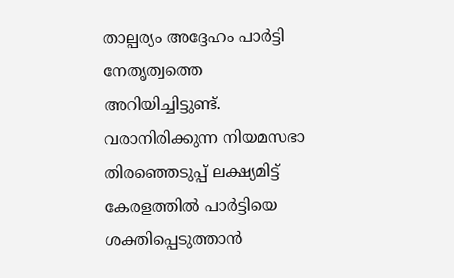താല്പര്യം അദ്ദേഹം പാർട്ടി നേതൃത്വത്തെ അറിയിച്ചിട്ടുണ്ട്. വരാനിരിക്കുന്ന നിയമസഭാ തിരഞ്ഞെടുപ്പ് ലക്ഷ്യമിട്ട് കേരളത്തിൽ പാർട്ടിയെ ശക്തിപ്പെടുത്താൻ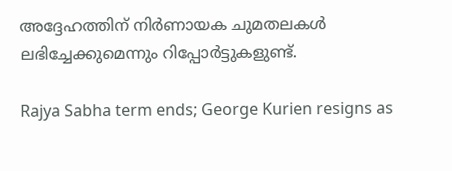അദ്ദേഹത്തിന് നിർണായക ചുമതലകൾ ലഭിച്ചേക്കുമെന്നും റിപ്പോർട്ടുകളുണ്ട്.

Rajya Sabha term ends; George Kurien resigns as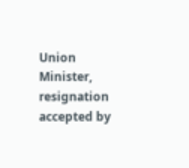Union Minister, resignation accepted by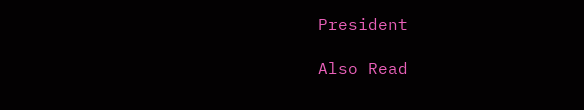President

Also Read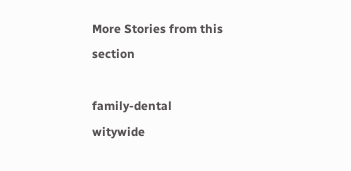More Stories from this section

family-dental
witywide